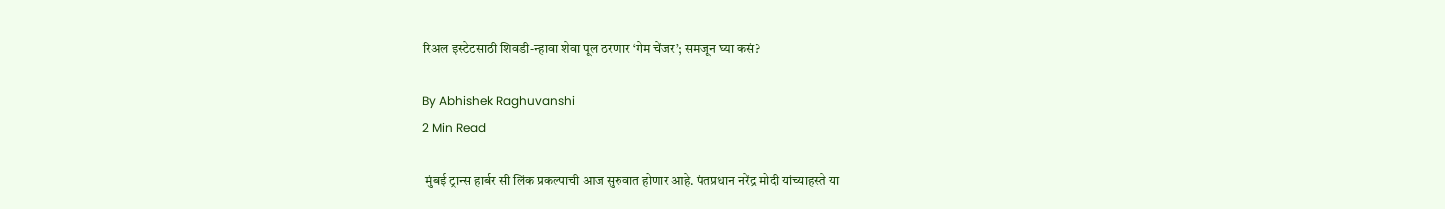रिअल इस्टेटसाठी शिवडी-न्हावा शेवा पूल ठरणार ‘गेम चेंजर’; समजून घ्या कसं?

By Abhishek Raghuvanshi
2 Min Read

 मुंबई ट्रान्स हार्बर सी लिंक प्रकल्पाची आज सुरुवात होणार आहे. पंतप्रधान नरेंद्र मोदी यांच्याहस्ते या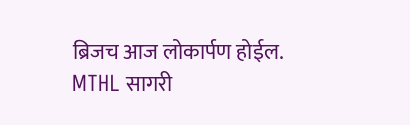ब्रिजच आज लोकार्पण होईल. MTHL सागरी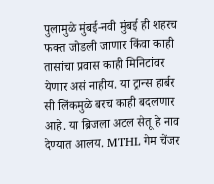पुलामुळे मुंबई-नवी मुंबई ही शहरच फक्त जोडली जाणार किंवा काही तासांचा प्रवास काही मिनिटांवर येणार असं नाहीय. या ट्रान्स हार्बर सी लिंकमुळे बरच काही बदलणार आहे. या ब्रिजला अटल सेतू हे नाव देण्यात आलय. MTHL गेम चेंजर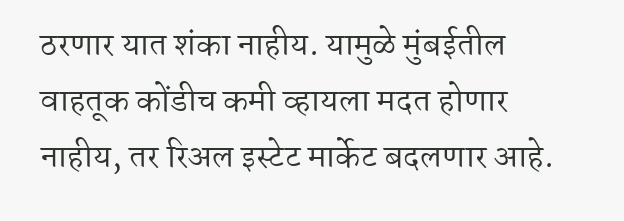ठरणार यात शंका नाहीय. यामुळे मुंबईतील वाहतूक कोंडीच कमी व्हायला मदत होणार नाहीय, तर रिअल इस्टेट मार्केट बदलणार आहे.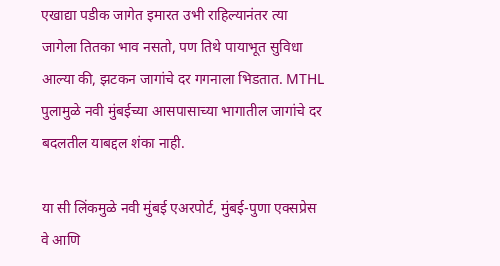एखाद्या पडीक जागेत इमारत उभी राहिल्यानंतर त्या जागेला तितका भाव नसतो, पण तिथे पायाभूत सुविधा आल्या की, झटकन जागांचे दर गगनाला भिडतात. MTHL पुलामुळे नवी मुंबईच्या आसपासाच्या भागातील जागांचे दर बदलतील याबद्दल शंका नाही.

या सी लिंकमुळे नवी मुंबई एअरपोर्ट, मुंबई-पुणा एक्सप्रेस वे आणि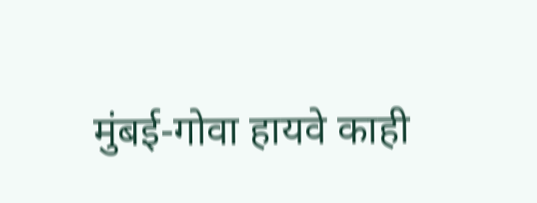मुंबई-गोवा हायवे काही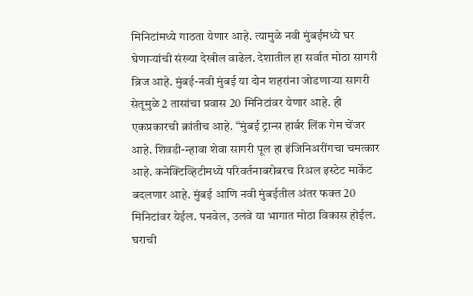मिनिटांमध्ये गाठता येणार आहे. त्यामुळे नवी मुंबईमध्ये घर घेणाऱ्यांची संख्या देखील वाढेल. देशातील हा सर्वात मोठा सागरी ब्रिज आहे. मुंबई-नवी मुंबई या दोन शहरांना जोडणाऱ्या सागरी सेतूमुळे 2 तासांचा प्रवास 20 मिनिटांवर येणार आहे. ही एकप्रकारची क्रांतीच आहे. “मुंबई ट्रान्स हार्बर लिंक गेम चेंजर आहे. शिवडी-न्हावा शेवा सागरी पूल हा इंजिनिअरींगचा चमत्कार आहे. कनेक्टिव्हिटीमध्ये परिवर्तनाबरोबरच रिअल इस्टेट मार्केट बदलणार आहे. मुंबई आणि नवी मुंबईतील अंतर फक्त 20 मिनिटांवर येईल. पनवेल, उलवे या भागात मोठा विकास होईल. घराची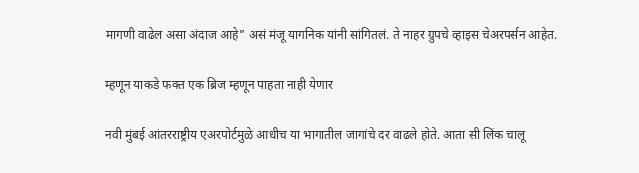मागणी वाढेल असा अंदाज आहे” असं मंजू यागनिक यांनी सांगितलं. ते नाहर ग्रुपचे व्हाइस चेअरपर्सन आहेत.

म्हणून याकडे फक्त एक ब्रिज म्हणून पाहता नाही येणार

नवी मुंबई आंतरराष्ट्रीय एअरपोर्टमुळे आधीच या भागातील जागांचे दर वाढले होते. आता सी लिंक चालू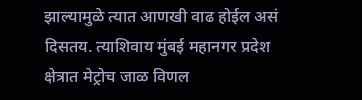झाल्यामुळे त्यात आणखी वाढ होईल असं दिसतय. त्याशिवाय मुंबई महानगर प्रदेश क्षेत्रात मेट्रोच जाळ विणल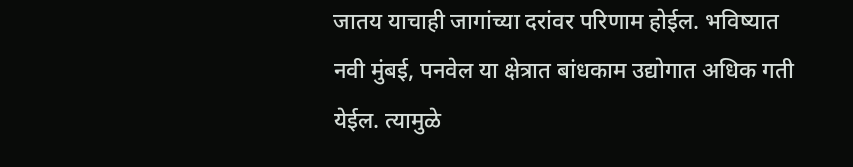जातय याचाही जागांच्या दरांवर परिणाम होईल. भविष्यात नवी मुंबई, पनवेल या क्षेत्रात बांधकाम उद्योगात अधिक गती येईल. त्यामुळे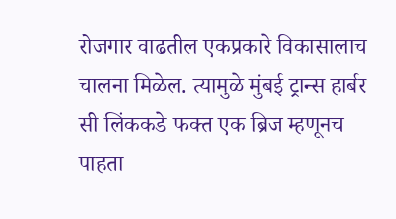रोजगार वाढतील एकप्रकारे विकासालाच चालना मिळेल. त्यामुळे मुंबई ट्रान्स हार्बर सी लिंककडे फक्त एक ब्रिज म्हणूनच पाहता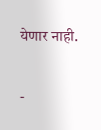येणार नाही.

-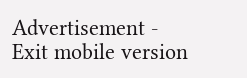Advertisement -
Exit mobile version